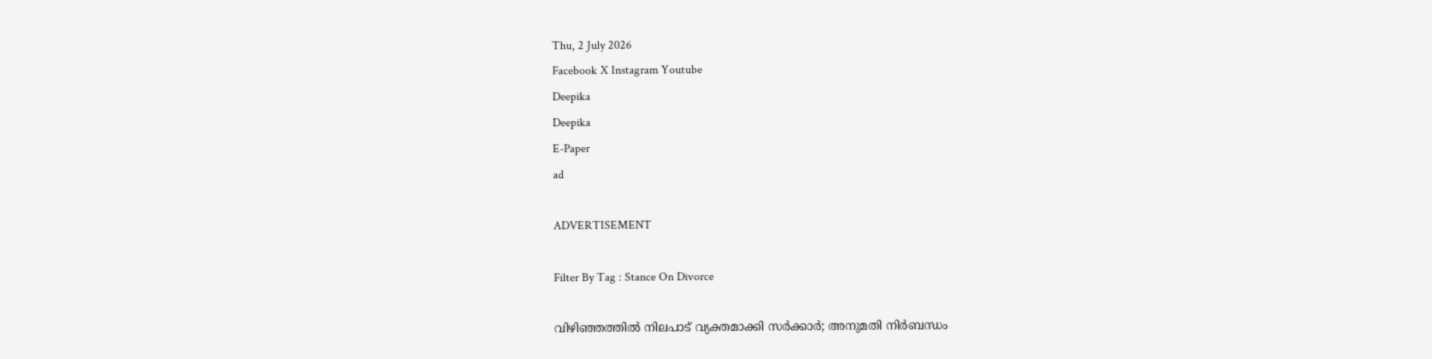Thu, 2 July 2026
Facebook X Instagram Youtube
Deepika
Deepika
E-Paper
ad

ADVERTISEMENT

Filter By Tag : Stance On Divorce

വിഴിഞ്ഞത്തിൽ നിലപാട് വ്യക്തമാക്കി സർക്കാർ; അനുമതി നിർബന്ധം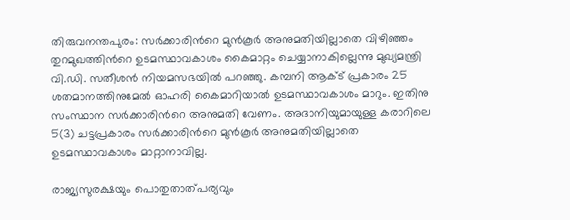തിരുവനന്തപുരം: സർക്കാരിന്‍റെ മുൻകൂർ അനുമതിയില്ലാതെ വിഴിഞ്ഞം തുറമുഖത്തിന്‍റെ ഉടമസ്ഥാവകാശം കൈമാറ്റം ചെയ്യാനാകില്ലെന്നു മുഖ്യമന്ത്രി വി.ഡി. സതീശൻ നിയമസഭയിൽ പറഞ്ഞു. കമ്പനി ആക്ട് പ്രകാരം 25 ശതമാനത്തിനുമേൽ ഓഹരി കൈമാറിയാൽ ഉടമസ്ഥാവകാശം മാറും. ഇതിനു സംസ്ഥാന സർക്കാരിന്‍റെ അനുമതി വേണം. അദാനിയുമായുള്ള കരാറിലെ 5(3) ചട്ടപ്രകാരം സർക്കാരിന്‍റെ മുൻകൂർ അനുമതിയില്ലാതെ ഉടമസ്ഥാവകാശം മാറ്റാനാവില്ല.

രാജ്യസുരക്ഷയും പൊതുതാത്പര്യവും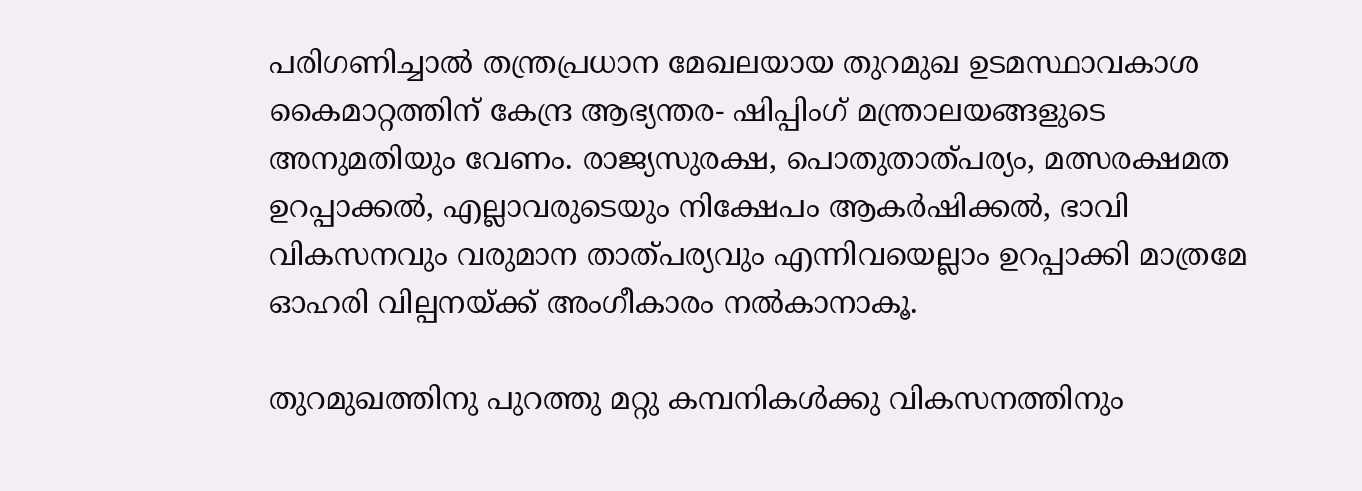പരിഗണിച്ചാൽ തന്ത്രപ്രധാന മേഖലയായ തുറമുഖ ഉടമസ്ഥാവകാശ കൈമാറ്റത്തിന് കേന്ദ്ര ആഭ്യന്തര- ഷിപ്പിംഗ് മന്ത്രാലയങ്ങളുടെ അനുമതിയും വേണം. രാജ്യസുരക്ഷ, പൊതുതാത്പര്യം, മത്സരക്ഷമത ഉറപ്പാക്കൽ, എല്ലാവരുടെയും നിക്ഷേപം ആകർഷിക്കൽ, ഭാവി വികസനവും വരുമാന താത്പര്യവും എന്നിവയെല്ലാം ഉറപ്പാക്കി മാത്രമേ ഓഹരി വില്പനയ്ക്ക് അംഗീകാരം നൽകാനാകൂ.

തുറമുഖത്തിനു പുറത്തു മറ്റു കമ്പനികൾക്കു വികസനത്തിനും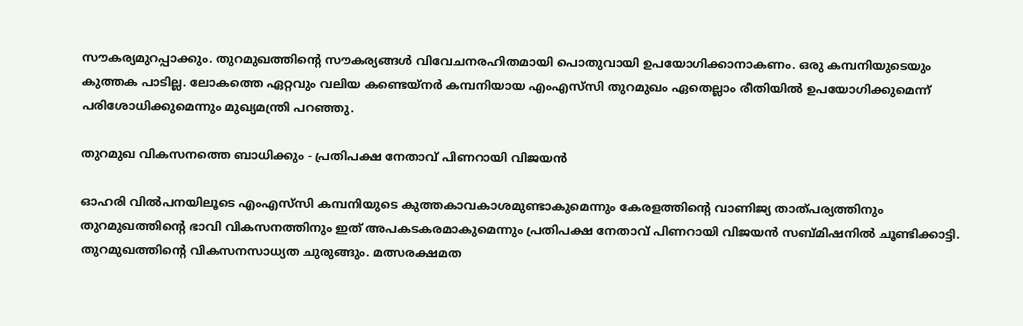സൗകര്യമുറപ്പാക്കും. തുറമുഖത്തിന്‍റെ സൗകര്യങ്ങൾ വിവേചനരഹിതമായി പൊതുവായി ഉപയോഗിക്കാനാകണം. ഒരു കമ്പനിയുടെയും കുത്തക പാടില്ല. ലോകത്തെ ഏറ്റവും വലിയ കണ്ടെയ്നർ കമ്പനിയായ എംഎസ്‌സി തുറമുഖം ഏതെല്ലാം രീതിയിൽ ഉപയോഗിക്കുമെന്ന് പരിശോധിക്കുമെന്നും മുഖ്യമന്ത്രി പറഞ്ഞു.

തുറമുഖ വികസനത്തെ ബാധിക്കും - പ്രതിപക്ഷ നേതാവ് പിണറായി വിജയൻ

ഓഹരി വിൽപനയിലൂടെ എംഎസ്‌സി കമ്പനിയുടെ കുത്തകാവകാശമുണ്ടാകുമെന്നും കേരളത്തിന്‍റെ വാണിജ്യ താത്പര്യത്തിനും തുറമുഖത്തിന്‍റെ ഭാവി വികസനത്തിനും ഇത് അപകടകരമാകുമെന്നും പ്രതിപക്ഷ നേതാവ് പിണറായി വിജയൻ സബ്മിഷനിൽ ചൂണ്ടിക്കാട്ടി. തുറമുഖത്തിന്‍റെ വികസനസാധ്യത ചുരുങ്ങും. മത്സരക്ഷമത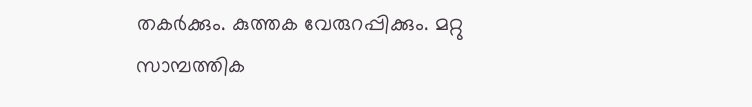തകർക്കും. കുത്തക വേരുറപ്പിക്കും. മറ്റു സാമ്പത്തിക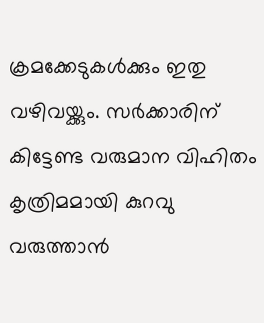ക്രമക്കേടുകൾക്കും ഇതു വഴിവയ്ക്കും. സർക്കാരിന് കിട്ടേണ്ട വരുമാന വിഹിതം കൃത്രിമമായി കുറവു വരുത്താൻ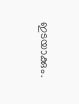ഇടയാക്കും.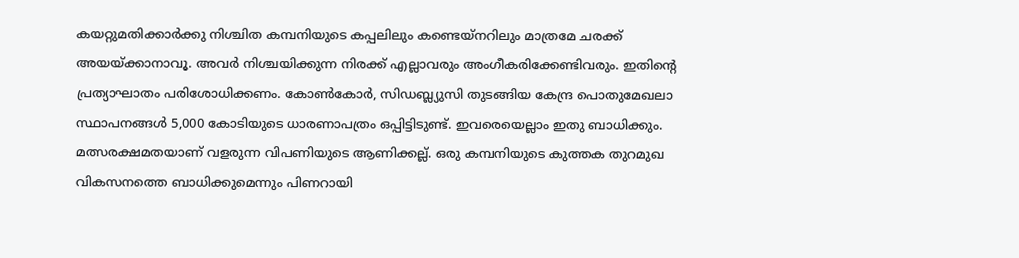കയറ്റുമതിക്കാർക്കു നിശ്ചിത കമ്പനിയുടെ കപ്പലിലും കണ്ടെയ്നറിലും മാത്രമേ ചരക്ക് അയയ്ക്കാനാവൂ. അവർ നിശ്ചയിക്കുന്ന നിരക്ക് എല്ലാവരും അംഗീകരിക്കേണ്ടിവരും. ഇതിന്‍റെ പ്രത്യാഘാതം പരിശോധിക്കണം. കോണ്‍കോർ, സിഡബ്ല്യുസി തുടങ്ങിയ കേന്ദ്ര പൊതുമേഖലാ സ്ഥാപനങ്ങൾ 5,000 കോടിയുടെ ധാരണാപത്രം ഒപ്പിട്ടിടുണ്ട്. ഇവരെയെല്ലാം ഇതു ബാധിക്കും. മത്സരക്ഷമതയാണ് വളരുന്ന വിപണിയുടെ ആണിക്കല്ല്. ഒരു കമ്പനിയുടെ കുത്തക തുറമുഖ വികസനത്തെ ബാധിക്കുമെന്നും പിണറായി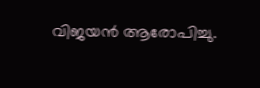വിജയൻ ആരോപിച്ചു.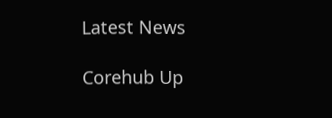Latest News

Corehub Up